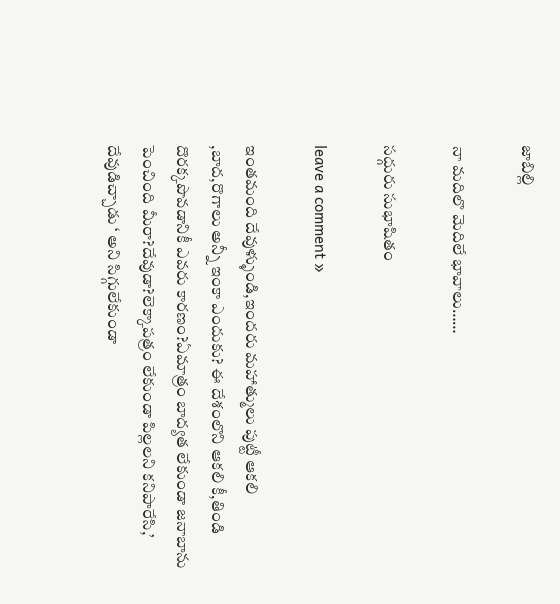జాబిల్లి

నా మదిలొ మెదిలే భావాలు……

సద్గురు సుభాషితం

leave a comment »

ఇంతమంది దేవుళ్ళుండి,ఇందరు మహాత్ములు పుట్టీ ఆకలి ,బాద,రొగాలు అన్నీ ఇంకా ఎందుకు? ఈ దేశంలొని ఆకలి కీ,తిండి దొరక్కపొవడానికీ ఎవరు కారణం?ఏమాత్రం బాద్యత లేకుండా జనాబాను పెంచింది మీరా?దేవుడా?లెక్కాపత్రం లేకుండా పిల్లలని కనిపారేసి,’ దేవుడిచ్చాడు ‘ అని సిగ్గులేకుండా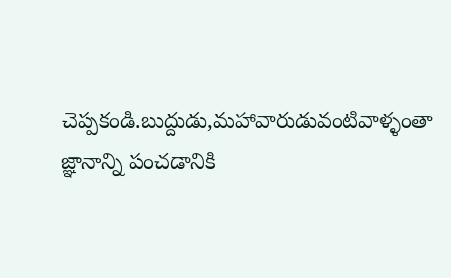చెప్పకండి.బుద్దుడు,మహావారుడువంటివాళ్ళంతా జ్ఞానాన్ని పంచడానికి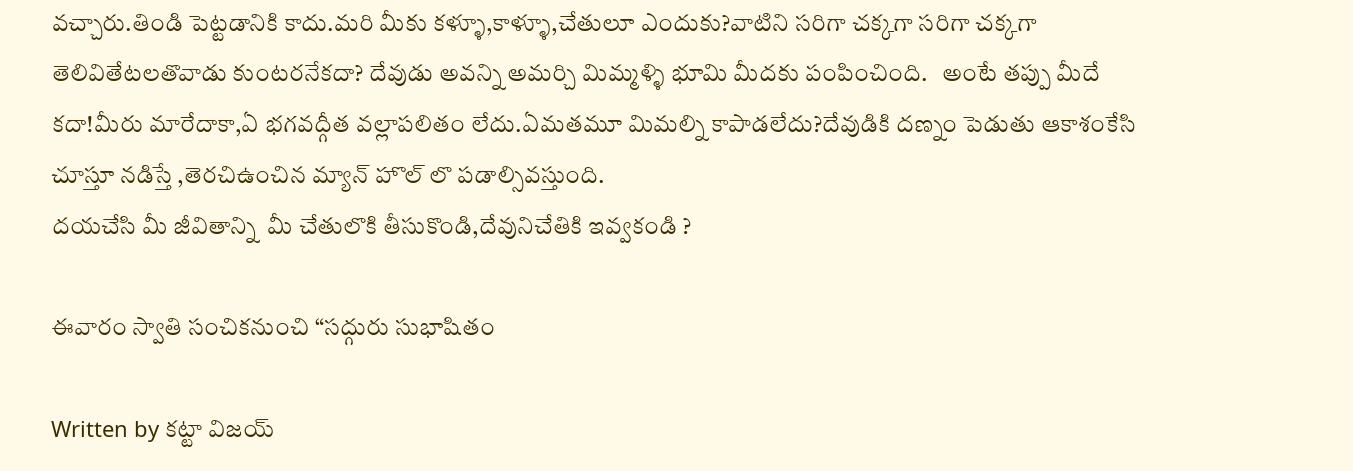వచ్చారు.తిండి పెట్టడానికి కాదు.మరి మీకు కళ్ళూ,కాళ్ళూ,చేతులూ ఎందుకు?వాటిని సరిగా చక్కగా సరిగా చక్కగా తెలివితేటలతొవాడు కుంటరనేకదా? దేవుడు అవన్ని అమర్చి మిమ్మళ్ళి భూమి మీదకు పంపించింది.   అంటే తప్పు మీదే కదా!మీరు మారేదాకా,ఏ భగవద్గీత వల్లాపలితం లేదు.ఏమతమూ మిమల్ని కాపాడలేదు?దేవుడికి దణ్నం పెడుతు ఆకాశంకేసి చూస్తూ నడిస్తే ,తెరచిఉంచిన మ్యాన్ హొల్ లొ పడాల్సివస్తుంది.
దయచేసి మీ జీవితాన్ని  మీ చేతులొకి తీసుకొండి,దేవునిచేతికి ఇవ్వకండి ?

ఈవారం స్వాతి సంచికనుంచి “సద్గురు సుభాషితం

Written by కట్టా విజయ్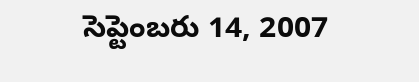సెప్టెంబరు 14, 2007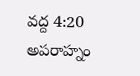వద్ద 4:20 అపరాహ్నం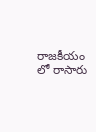రాజకీయం లో రాసారు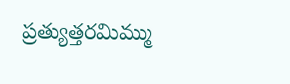ప్రత్యుత్తరమిమ్ము